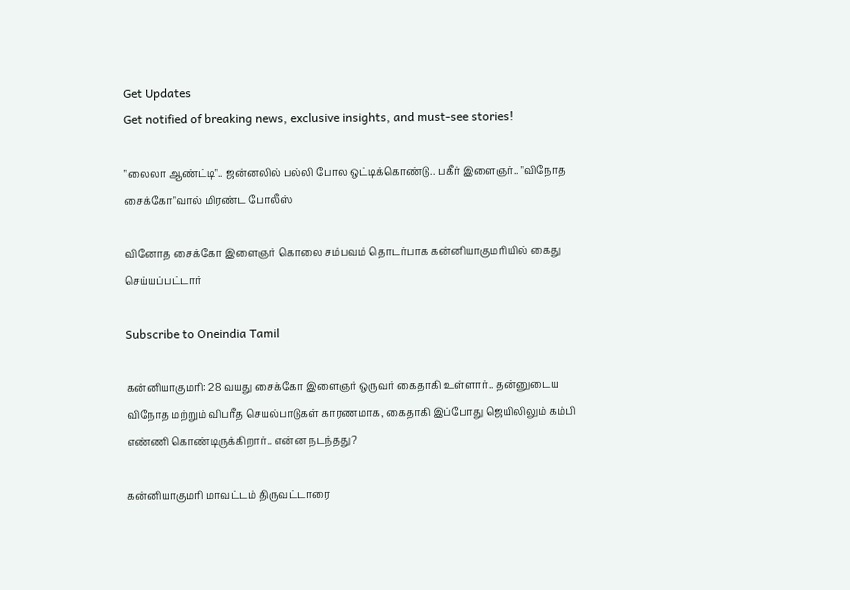Get Updates
Get notified of breaking news, exclusive insights, and must-see stories!

"லைலா ஆண்ட்டி".. ஜன்னலில் பல்லி போல ஒட்டிக்கொண்டு.. பகீர் இளைஞர்.. "விநோத சைக்கோ"வால் மிரண்ட போலீஸ்

வினோத சைக்கோ இளைஞர் கொலை சம்பவம் தொடர்பாக கன்னியாகுமரியில் கைது செய்யப்பட்டார்

Subscribe to Oneindia Tamil

கன்னியாகுமரி: 28 வயது சைக்கோ இளைஞர் ஒருவர் கைதாகி உள்ளார்.. தன்னுடைய விநோத மற்றும் விபரீத செயல்பாடுகள் காரணமாக, கைதாகி இப்போது ஜெயிலிலும் கம்பி எண்ணி கொண்டிருக்கிறார்.. என்ன நடந்தது?

கன்னியாகுமரி மாவட்டம் திருவட்டாரை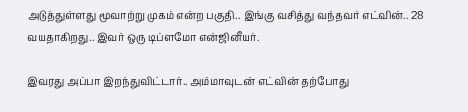அடுத்துள்ளது மூவாற்று முகம் என்ற பகுதி.. இங்கு வசித்து வந்தவர் எட்வின்.. 28 வயதாகிறது.. இவர் ஒரு டிப்ளமோ என்ஜினீயர்.

இவரது அப்பா இறந்துவிட்டார்.. அம்மாவுடன் எட்வின் தற்போது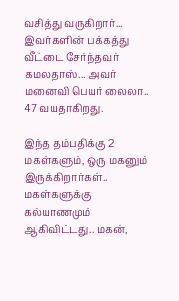வசித்து வருகிறார்... இவர்களின் பக்கத்து வீட்டை சேர்ந்தவர் கமலதாஸ்... அவர் மனைவி பெயர் லைலா.. 47 வயதாகிறது.

இந்த தம்பதிக்கு 2 மகள்களும், ஒரு மகனும் இருக்கிறார்கள்.. மகள்களுக்கு கல்யாணமும் ஆகிவிட்டது.. மகன்,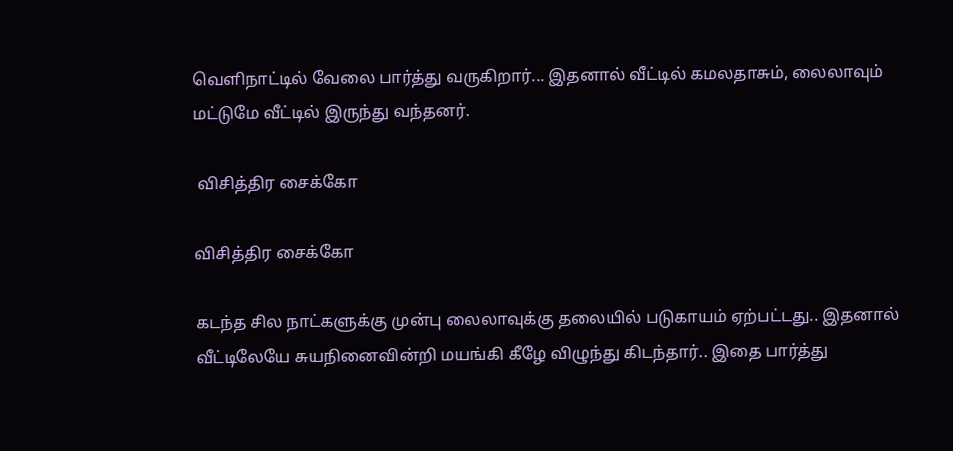வெளிநாட்டில் வேலை பார்த்து வருகிறார்... இதனால் வீட்டில் கமலதாசும், லைலாவும் மட்டுமே வீட்டில் இருந்து வந்தனர்.

 விசித்திர சைக்கோ

விசித்திர சைக்கோ

கடந்த சில நாட்களுக்கு முன்பு லைலாவுக்கு தலையில் படுகாயம் ஏற்பட்டது.. இதனால் வீட்டிலேயே சுயநினைவின்றி மயங்கி கீழே விழுந்து கிடந்தார்.. இதை பார்த்து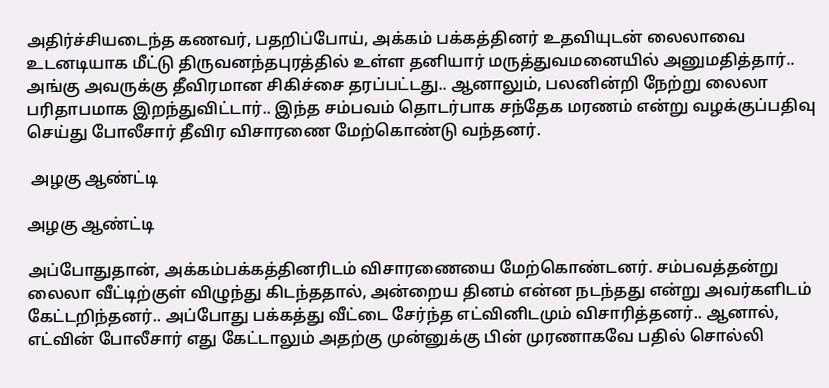அதிர்ச்சியடைந்த கணவர், பதறிப்போய், அக்கம் பக்கத்தினர் உதவியுடன் லைலாவை உடனடியாக மீட்டு திருவனந்தபுரத்தில் உள்ள தனியார் மருத்துவமனையில் அனுமதித்தார்.. அங்கு அவருக்கு தீவிரமான சிகிச்சை தரப்பட்டது.. ஆனாலும், பலனின்றி நேற்று லைலா பரிதாபமாக இறந்துவிட்டார்.. இந்த சம்பவம் தொடர்பாக சந்தேக மரணம் என்று வழக்குப்பதிவு செய்து போலீசார் தீவிர விசாரணை மேற்கொண்டு வந்தனர்.

 அழகு ஆண்ட்டி

அழகு ஆண்ட்டி

அப்போதுதான், அக்கம்பக்கத்தினரிடம் விசாரணையை மேற்கொண்டனர். சம்பவத்தன்று லைலா வீட்டிற்குள் விழுந்து கிடந்ததால், அன்றைய தினம் என்ன நடந்தது என்று அவர்களிடம் கேட்டறிந்தனர்.. அப்போது பக்கத்து வீட்டை சேர்ந்த எட்வினிடமும் விசாரித்தனர்.. ஆனால், எட்வின் போலீசார் எது கேட்டாலும் அதற்கு முன்னுக்கு பின் முரணாகவே பதில் சொல்லி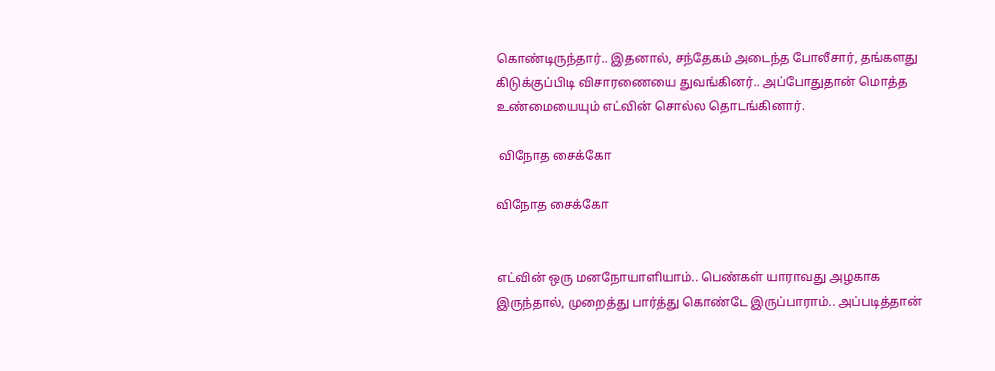கொண்டிருந்தார்.. இதனால், சந்தேகம் அடைந்த போலீசார், தங்களது கிடுக்குப்பிடி விசாரணையை துவங்கினர்.. அப்போதுதான் மொத்த உண்மையையும் எட்வின் சொல்ல தொடங்கினார்.

 விநோத சைக்கோ

விநோத சைக்கோ


எட்வின் ஒரு மனநோயாளியாம்.. பெண்கள் யாராவது அழகாக இருந்தால், முறைத்து பார்த்து கொண்டே இருப்பாராம்.. அப்படித்தான்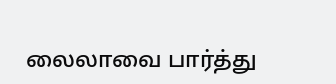லைலாவை பார்த்து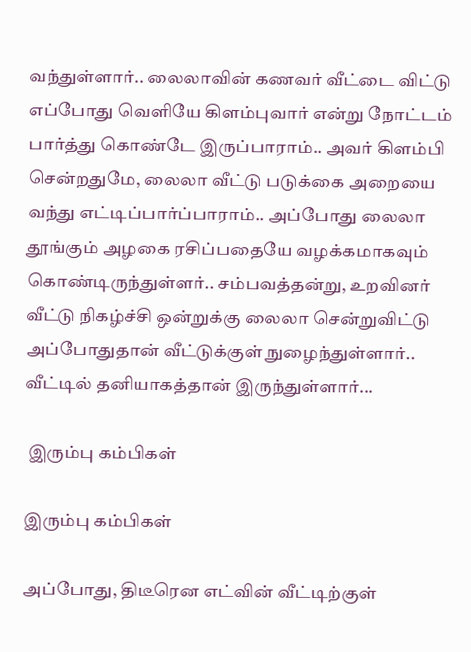வந்துள்ளார்.. லைலாவின் கணவர் வீட்டை விட்டு எப்போது வெளியே கிளம்புவார் என்று நோட்டம் பார்த்து கொண்டே இருப்பாராம்.. அவர் கிளம்பி சென்றதுமே, லைலா வீட்டு படுக்கை அறையை வந்து எட்டிப்பார்ப்பாராம்.. அப்போது லைலா தூங்கும் அழகை ரசிப்பதையே வழக்கமாகவும் கொண்டிருந்துள்ளர்.. சம்பவத்தன்று, உறவினர் வீட்டு நிகழ்ச்சி ஒன்றுக்கு லைலா சென்றுவிட்டு அப்போதுதான் வீட்டுக்குள் நுழைந்துள்ளார்.. வீட்டில் தனியாகத்தான் இருந்துள்ளார்...

 இரும்பு கம்பிகள்

இரும்பு கம்பிகள்

அப்போது, திடீரென எட்வின் வீட்டிற்குள்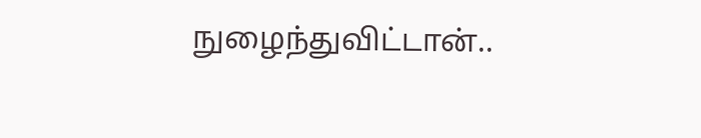நுழைந்துவிட்டான்..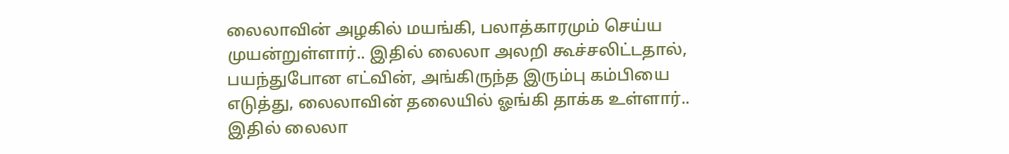லைலாவின் அழகில் மயங்கி, பலாத்காரமும் செய்ய முயன்றுள்ளார்.. இதில் லைலா அலறி கூச்சலிட்டதால், பயந்துபோன எட்வின், அங்கிருந்த இரும்பு கம்பியை எடுத்து, லைலாவின் தலையில் ஓங்கி தாக்க உள்ளார்.. இதில் லைலா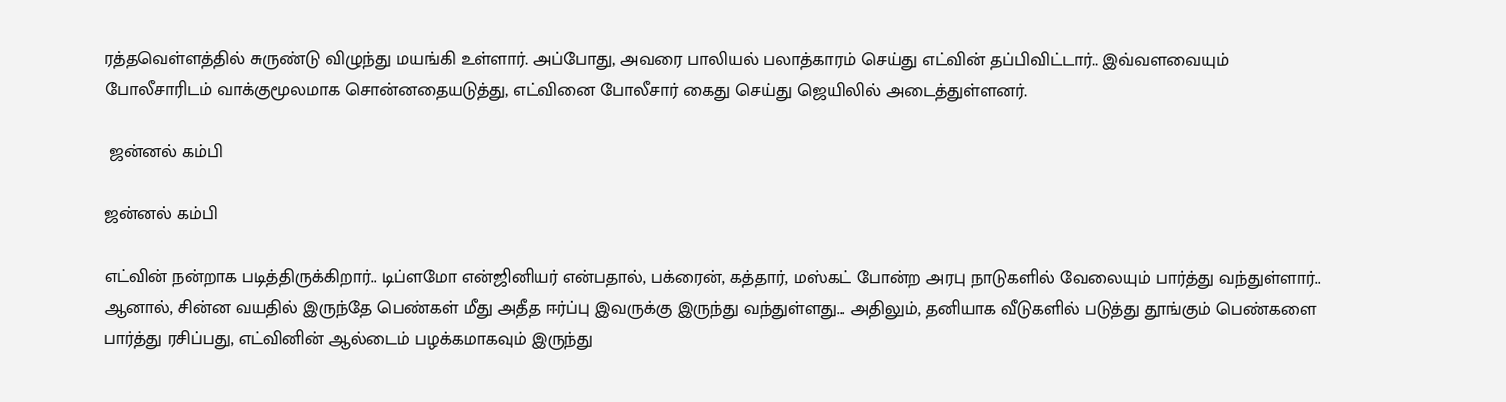ரத்தவெள்ளத்தில் சுருண்டு விழுந்து மயங்கி உள்ளார். அப்போது, அவரை பாலியல் பலாத்காரம் செய்து எட்வின் தப்பிவிட்டார்.. இவ்வளவையும் போலீசாரிடம் வாக்குமூலமாக சொன்னதையடுத்து, எட்வினை போலீசார் கைது செய்து ஜெயிலில் அடைத்துள்ளனர்.

 ஜன்னல் கம்பி

ஜன்னல் கம்பி

எட்வின் நன்றாக படித்திருக்கிறார்.. டிப்ளமோ என்ஜினியர் என்பதால், பக்ரைன், கத்தார், மஸ்கட் போன்ற அரபு நாடுகளில் வேலையும் பார்த்து வந்துள்ளார்.. ஆனால், சின்ன வயதில் இருந்தே பெண்கள் மீது அதீத ஈர்ப்பு இவருக்கு இருந்து வந்துள்ளது... அதிலும், தனியாக வீடுகளில் படுத்து தூங்கும் பெண்களை பார்த்து ரசிப்பது, எட்வினின் ஆல்டைம் பழக்கமாகவும் இருந்து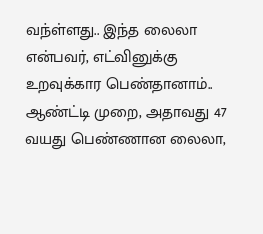வந்ள்ளது.. இந்த லைலா என்பவர், எட்வினுக்கு உறவுக்கார பெண்தானாம்.. ஆண்ட்டி முறை, அதாவது 47 வயது பெண்ணான லைலா,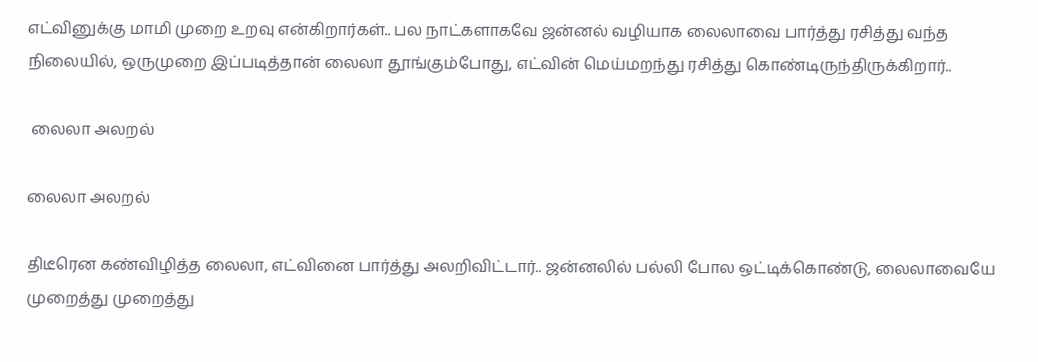எட்வினுக்கு மாமி முறை உறவு என்கிறார்கள்.. பல நாட்களாகவே ஜன்னல் வழியாக லைலாவை பார்த்து ரசித்து வந்த நிலையில், ஒருமுறை இப்படித்தான் லைலா தூங்கும்போது, எட்வின் மெய்மறந்து ரசித்து கொண்டிருந்திருக்கிறார்..

 லைலா அலறல்

லைலா அலறல்

திடீரென கண்விழித்த லைலா, எட்வினை பார்த்து அலறிவிட்டார்.. ஜன்னலில் பல்லி போல ஒட்டிக்கொண்டு, லைலாவையே முறைத்து முறைத்து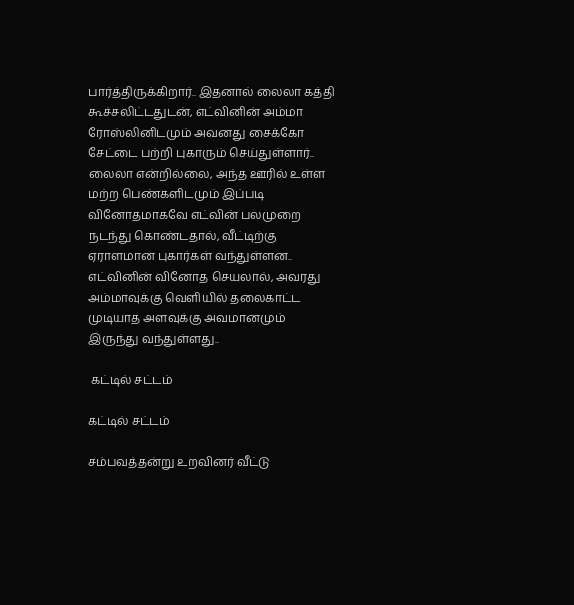பார்த்திருக்கிறார்.. இதனால் லைலா கத்தி கூச்சலிட்டதுடன், எட்வினின் அம்மா ரோஸ்லினிடமும் அவனது சைக்கோ சேட்டை பற்றி புகாரும் செய்துள்ளார்.. லைலா என்றில்லை, அந்த ஊரில் உள்ள மற்ற பெண்களிடமும் இப்படி வினோதமாகவே எட்வின் பலமுறை நடந்து கொண்டதால், வீட்டிற்கு ஏராளமான புகார்கள் வந்துள்ளன.. எட்வினின் வினோத செயலால், அவரது அம்மாவுக்கு வெளியில் தலைகாட்ட முடியாத அளவுக்கு அவமானமும் இருந்து வந்துள்ளது..

 கட்டில் சட்டம்

கட்டில் சட்டம்

சம்பவத்தன்று உறவினர் வீட்டு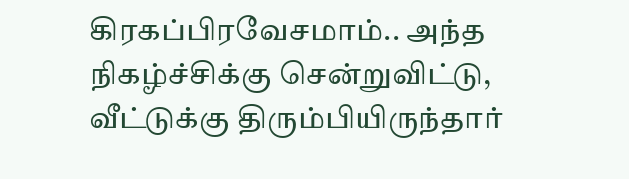கிரகப்பிரவேசமாம்.. அந்த நிகழ்ச்சிக்கு சென்றுவிட்டு, வீட்டுக்கு திரும்பியிருந்தார்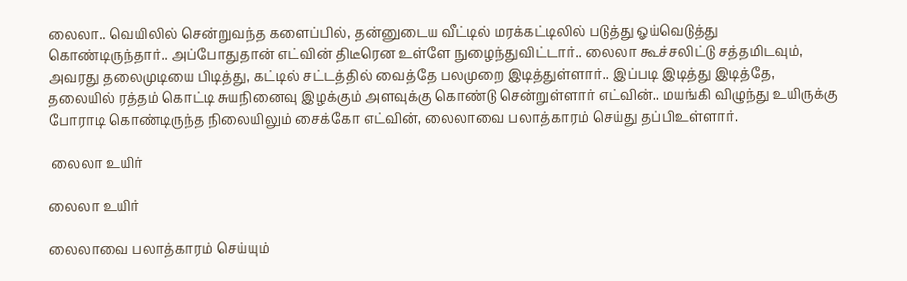லைலா.. வெயிலில் சென்றுவந்த களைப்பில், தன்னுடைய வீட்டில் மரக்கட்டிலில் படுத்து ஓய்வெடுத்து கொண்டிருந்தார்.. அப்போதுதான் எட்வின் திடீரென உள்ளே நுழைந்துவிட்டார்.. லைலா கூச்சலிட்டு சத்தமிடவும், அவரது தலைமுடியை பிடித்து, கட்டில் சட்டத்தில் வைத்தே பலமுறை இடித்துள்ளார்.. இப்படி இடித்து இடித்தே, தலையில் ரத்தம் கொட்டி சுயநினைவு இழக்கும் அளவுக்கு கொண்டு சென்றுள்ளார் எட்வின்.. மயங்கி விழுந்து உயிருக்கு போராடி கொண்டிருந்த நிலையிலும் சைக்கோ எட்வின், லைலாவை பலாத்காரம் செய்து தப்பிஉள்ளார்.

 லைலா உயிர்

லைலா உயிர்

லைலாவை பலாத்காரம் செய்யும்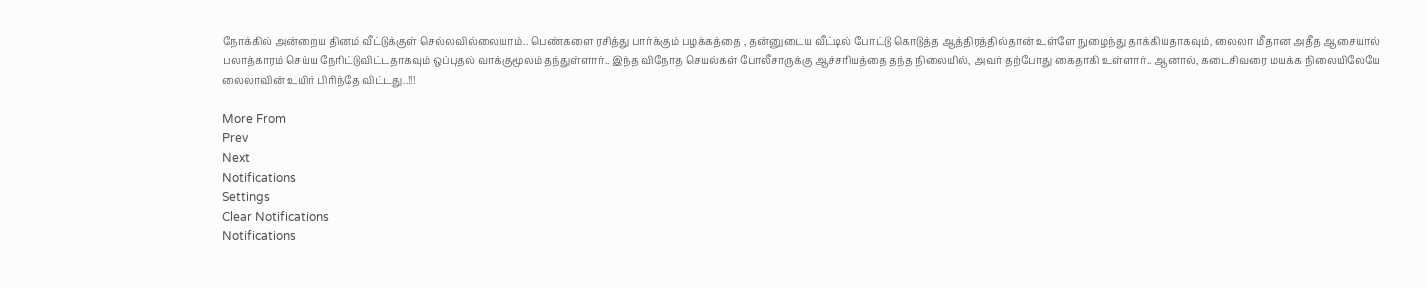நோக்கில் அன்றைய தினம் வீட்டுக்குள் செல்லவில்லையாம்.. பெண்களை ரசித்து பார்க்கும் பழக்கத்தை , தன்னுடைய வீட்டில் போட்டு கொடுத்த ஆத்திரத்தில்தான் உள்ளே நுழைந்து தாக்கியதாகவும், லைலா மீதான அதீத ஆசையால் பலாத்காரம் செய்ய நேரிட்டுவிட்டதாகவும் ஒப்புதல் வாக்குமூலம் தந்துள்ளார்.. இந்த விநோத செயல்கள் போலீசாருக்கு ஆச்சரியத்தை தந்த நிலையில், அவர் தற்போது கைதாகி உள்ளார்.. ஆனால், கடைசிவரை மயக்க நிலையிலேயே லைலாவின் உயிர் பிரிந்தே விட்டது..!!!

More From
Prev
Next
Notifications
Settings
Clear Notifications
Notifications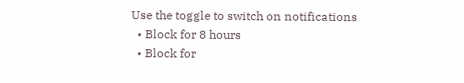Use the toggle to switch on notifications
  • Block for 8 hours
  • Block for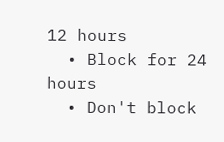12 hours
  • Block for 24 hours
  • Don't block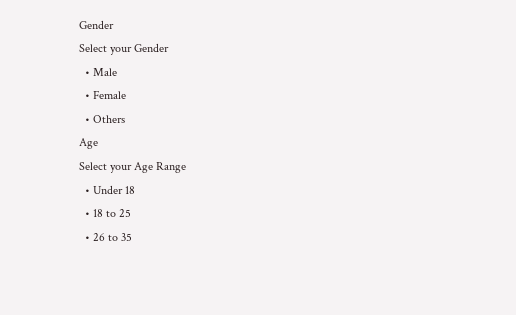Gender
Select your Gender
  • Male
  • Female
  • Others
Age
Select your Age Range
  • Under 18
  • 18 to 25
  • 26 to 35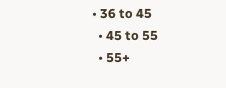• 36 to 45
  • 45 to 55
  • 55+